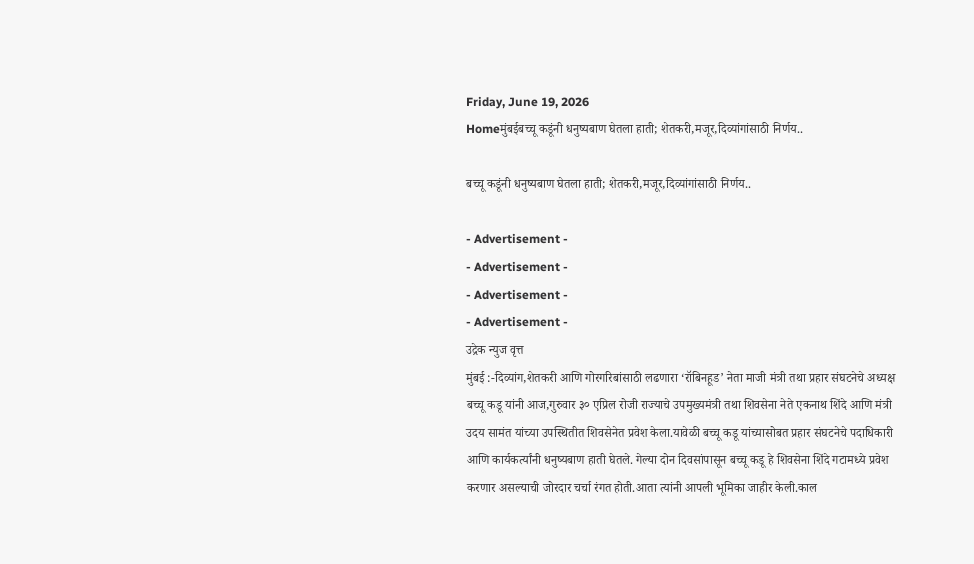Friday, June 19, 2026
Homeमुंबईबच्चू कडूंनी धनुष्यबाण घेतला हाती; शेतकरी,मजूर,दिव्यांगांसाठी निर्णय..

बच्चू कडूंनी धनुष्यबाण घेतला हाती; शेतकरी,मजूर,दिव्यांगांसाठी निर्णय..

- Advertisement -
- Advertisement -
- Advertisement -
- Advertisement -
उद्रेक न्युज वृत्त
मुंबई :-दिव्यांग,शेतकरी आणि गोरगरिबांसाठी लढणारा ‘रॉबिनहूड’ नेता माजी मंत्री तथा प्रहार संघटनेचे अध्यक्ष बच्चू कडू यांनी आज,गुरुवार ३० एप्रिल रोजी राज्याचे उपमुख्यमंत्री तथा शिवसेना नेते एकनाथ शिंदे आणि मंत्री उदय सामंत यांच्या उपस्थितीत शिवसेनेत प्रवेश केला.यावेळी बच्चू कडू यांच्यासोबत प्रहार संघटनेचे पदाधिकारी आणि कार्यकर्त्यांनी धनुष्यबाण हाती घेतले. गेल्या दोन दिवसांपासून बच्चू कडू हे शिवसेना शिंदे गटामध्ये प्रवेश करणार असल्याची जोरदार चर्चा रंगत होती.आता त्यांनी आपली भूमिका जाहीर केली.काल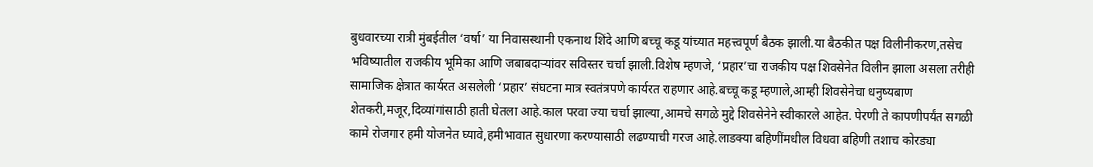बुधवारच्या रात्री मुंबईतील ‘वर्षा’ या निवासस्थानी एकनाथ शिंदे आणि बच्चू कडू यांच्यात महत्त्वपूर्ण बैठक झाली.या बैठकीत पक्ष विलीनीकरण,तसेच भविष्यातील राजकीय भूमिका आणि जबाबदाऱ्यांवर सविस्तर चर्चा झाली.विशेष म्हणजे, ‘प्रहार’चा राजकीय पक्ष शिवसेनेत विलीन झाला असला तरीही सामाजिक क्षेत्रात कार्यरत असलेली ‘प्रहार’ संघटना मात्र स्वतंत्रपणे कार्यरत राहणार आहे.बच्चू कडू म्हणाले,आम्ही शिवसेनेचा धनुष्यबाण शेतकरी,मजूर,दिव्यांगांसाठी हाती घेतला आहे.काल परवा ज्या चर्चा झाल्या,आमचे सगळे मुद्दे शिवसेनेने स्वीकारले आहेत. पेरणी ते कापणीपर्यंत सगळी कामे रोजगार हमी योजनेत घ्यावे,हमीभावात सुधारणा करण्यासाठी लढण्याची गरज आहे.लाडक्या बहिणींमधील विधवा बहिणी तशाच कोरड्या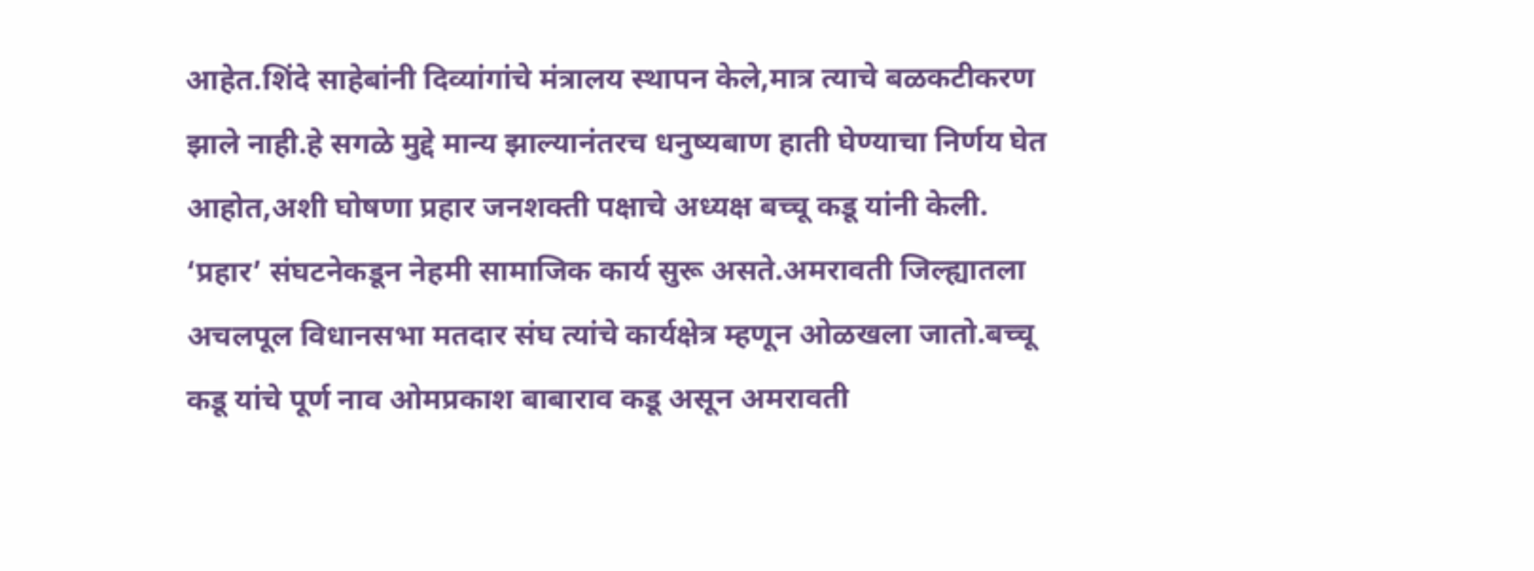आहेत.शिंदे साहेबांनी दिव्यांगांचे मंत्रालय स्थापन केले,मात्र त्याचे बळकटीकरण झाले नाही.हे सगळे मुद्दे मान्य झाल्यानंतरच धनुष्यबाण हाती घेण्याचा निर्णय घेत आहोत,अशी घोषणा प्रहार जनशक्ती पक्षाचे अध्यक्ष बच्चू कडू यांनी केली. ‘प्रहार’ संघटनेकडून नेहमी सामाजिक कार्य सुरू असते.अमरावती जिल्ह्यातला अचलपूल विधानसभा मतदार संघ त्यांचे कार्यक्षेत्र म्हणून ओळखला जातो.बच्चू कडू यांचे पूर्ण नाव ओमप्रकाश बाबाराव कडू असून अमरावती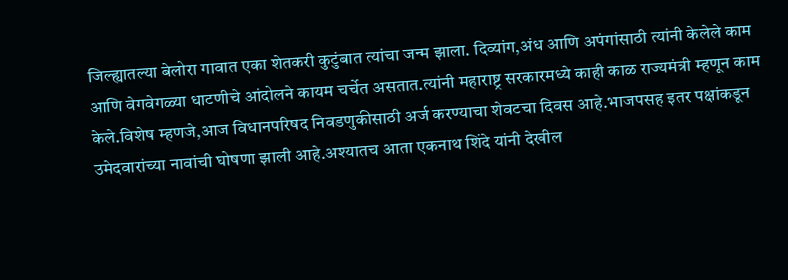जिल्ह्यातल्या बेलोरा गावात एका शेतकरी कुटुंबात त्यांचा जन्म झाला. दिव्यांग,अंध आणि अपंगांसाठी त्यांनी केलेले काम आणि वेगवेगळ्या धाटणीचे आंदोलने कायम चर्चेत असतात.त्यांनी महाराष्ट्र सरकारमध्ये काही काळ राज्यमंत्री म्हणून काम केले.विशेष म्हणजे,आज विधानपरिषद निवडणुकीसाठी अर्ज करण्याचा शेवटचा दिवस आहे.भाजपसह इतर पक्षांकडून उमेदवारांच्या नावांची घोषणा झाली आहे.अश्यातच आता एकनाथ शिंदे यांनी देखील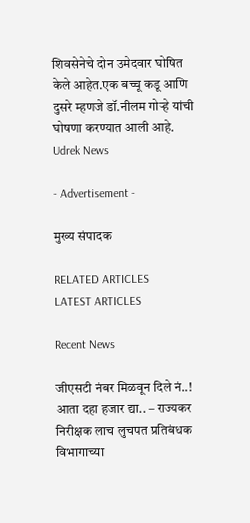शिवसेनेचे दोन उमेदवार घोषित केले आहेत.एक बच्चू कडू आणि दुसरे म्हणजे डॉ.नीलम गोऱ्हे यांची घोषणा करण्यात आली आहे.
Udrek News

- Advertisement -

मुख्य संपादक

RELATED ARTICLES
LATEST ARTICLES

Recent News

जीएसटी नंबर मिळवून दिले नं..! आता दहा हजार द्या.. – राज्यकर निरीक्षक लाच लुचपत प्रतिबंधक विभागाच्या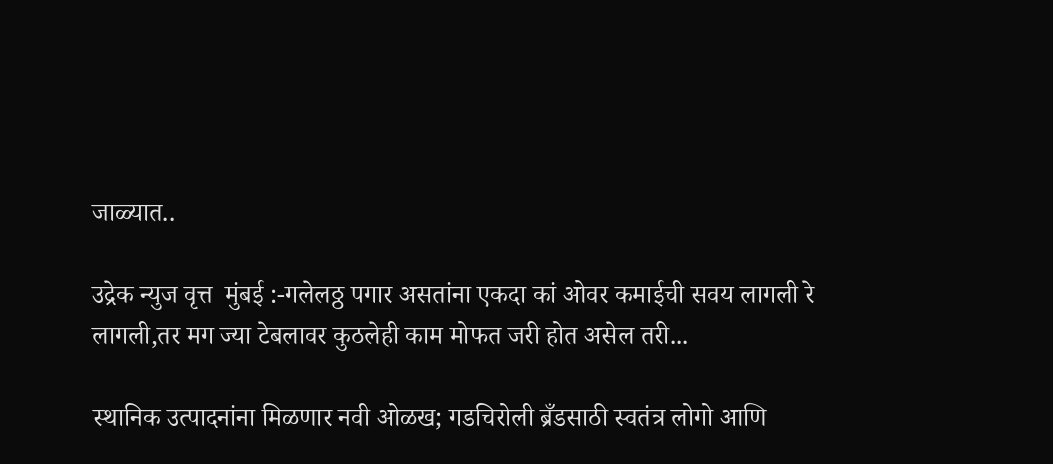जाळ्यात..

उद्रेक न्युज वृत्त  मुंबई :-गलेलठ्ठ पगार असतांना एकदा कां ओवर कमाईची सवय लागली रे लागली,तर मग ज्या टेबलावर कुठलेही काम मोफत जरी होत असेल तरी...

स्थानिक उत्पादनांना मिळणार नवी ओळख; गडचिरोली ब्रँडसाठी स्वतंत्र लोगो आणि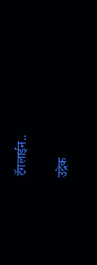टॅगलाईन..

उद्रेक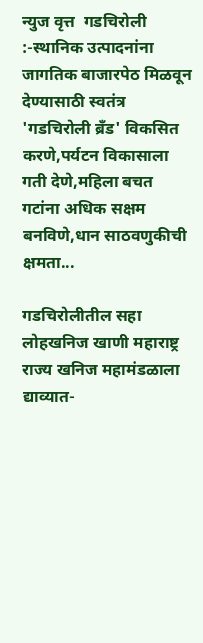न्युज वृत्त  गडचिरोली :-स्थानिक उत्पादनांना जागतिक बाजारपेठ मिळवून देण्यासाठी स्वतंत्र 'गडचिरोली ब्रँड' विकसित करणे,पर्यटन विकासाला गती देणे,महिला बचत गटांना अधिक सक्षम बनविणे,धान साठवणुकीची क्षमता...

गडचिरोलीतील सहा लोहखनिज खाणी महाराष्ट्र राज्य खनिज महामंडळाला द्याव्यात-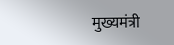मुख्यमंत्री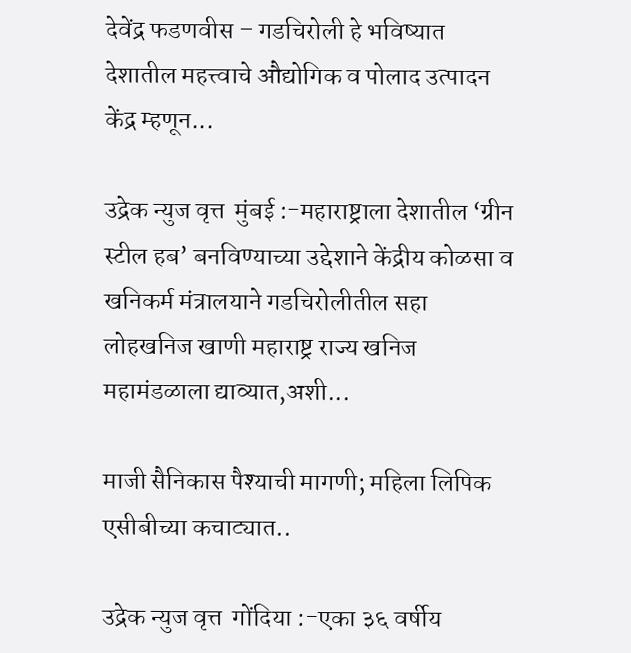देवेंद्र फडणवीस – गडचिरोली हे भविष्यात देशातील महत्त्वाचे औद्योगिक व पोलाद उत्पादन केंद्र म्हणून...

उद्रेक न्युज वृत्त  मुंबई :-महाराष्ट्राला देशातील ‘ग्रीन स्टील हब’ बनविण्याच्या उद्देशाने केंद्रीय कोळसा व खनिकर्म मंत्रालयाने गडचिरोलीतील सहा लोहखनिज खाणी महाराष्ट्र राज्य खनिज महामंडळाला द्याव्यात,अशी...

माजी सैनिकास पैश्याची मागणी; महिला लिपिक एसीबीच्या कचाट्यात..

उद्रेक न्युज वृत्त  गोंदिया :-एका ३६ वर्षीय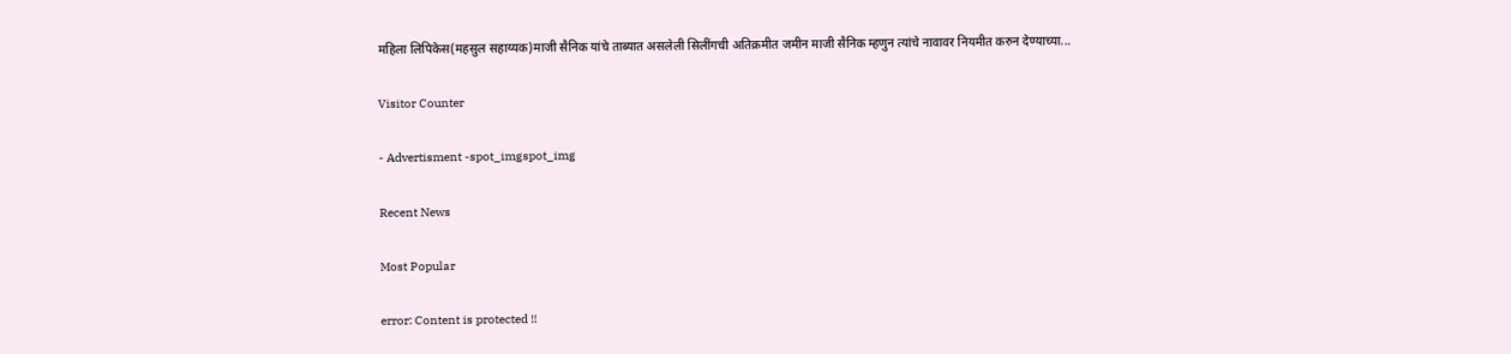महिला लिपिकेस(महसुल सहाय्यक)माजी सैनिक यांचे ताब्यात असलेली सिलींगची अतिक्रमीत जमीन माजी सैनिक म्हणुन त्यांचे नावावर नियमीत करुन देण्याच्या...

Visitor Counter

- Advertisment -spot_imgspot_img

Recent News

Most Popular

error: Content is protected !!